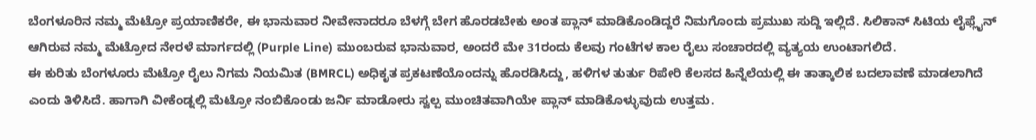ಬೆಂಗಳೂರಿನ ನಮ್ಮ ಮೆಟ್ರೋ ಪ್ರಯಾಣಿಕರೇ, ಈ ಭಾನುವಾರ ನೀವೇನಾದರೂ ಬೆಳಗ್ಗೆ ಬೇಗ ಹೊರಡಬೇಕು ಅಂತ ಪ್ಲಾನ್ ಮಾಡಿಕೊಂಡಿದ್ದರೆ ನಿಮಗೊಂದು ಪ್ರಮುಖ ಸುದ್ದಿ ಇಲ್ಲಿದೆ. ಸಿಲಿಕಾನ್ ಸಿಟಿಯ ಲೈಫ್ಲೈನ್ ಆಗಿರುವ ನಮ್ಮ ಮೆಟ್ರೋದ ನೇರಳೆ ಮಾರ್ಗದಲ್ಲಿ (Purple Line) ಮುಂಬರುವ ಭಾನುವಾರ, ಅಂದರೆ ಮೇ 31ರಂದು ಕೆಲವು ಗಂಟೆಗಳ ಕಾಲ ರೈಲು ಸಂಚಾರದಲ್ಲಿ ವ್ಯತ್ಯಯ ಉಂಟಾಗಲಿದೆ.
ಈ ಕುರಿತು ಬೆಂಗಳೂರು ಮೆಟ್ರೋ ರೈಲು ನಿಗಮ ನಿಯಮಿತ (BMRCL) ಅಧಿಕೃತ ಪ್ರಕಟಣೆಯೊಂದನ್ನು ಹೊರಡಿಸಿದ್ದು, ಹಳಿಗಳ ತುರ್ತು ರಿಪೇರಿ ಕೆಲಸದ ಹಿನ್ನೆಲೆಯಲ್ಲಿ ಈ ತಾತ್ಕಾಲಿಕ ಬದಲಾವಣೆ ಮಾಡಲಾಗಿದೆ ಎಂದು ತಿಳಿಸಿದೆ. ಹಾಗಾಗಿ ವೀಕೆಂಡ್ನಲ್ಲಿ ಮೆಟ್ರೋ ನಂಬಿಕೊಂಡು ಜರ್ನಿ ಮಾಡೋರು ಸ್ವಲ್ಪ ಮುಂಚಿತವಾಗಿಯೇ ಪ್ಲಾನ್ ಮಾಡಿಕೊಳ್ಳುವುದು ಉತ್ತಮ.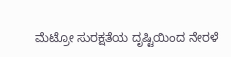ಮೆಟ್ರೋ ಸುರಕ್ಷತೆಯ ದೃಷ್ಟಿಯಿಂದ ನೇರಳೆ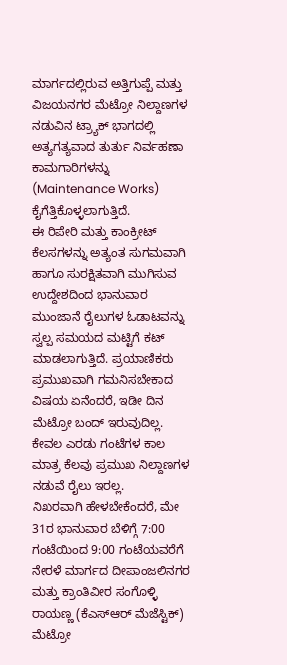ಮಾರ್ಗದಲ್ಲಿರುವ ಅತ್ತಿಗುಪ್ಪೆ ಮತ್ತು ವಿಜಯನಗರ ಮೆಟ್ರೋ ನಿಲ್ದಾಣಗಳ ನಡುವಿನ ಟ್ರ್ಯಾಕ್ ಭಾಗದಲ್ಲಿ ಅತ್ಯಗತ್ಯವಾದ ತುರ್ತು ನಿರ್ವಹಣಾ ಕಾಮಗಾರಿಗಳನ್ನು (Maintenance Works) ಕೈಗೆತ್ತಿಕೊಳ್ಳಲಾಗುತ್ತಿದೆ.
ಈ ರಿಪೇರಿ ಮತ್ತು ಕಾಂಕ್ರೀಟ್ ಕೆಲಸಗಳನ್ನು ಅತ್ಯಂತ ಸುಗಮವಾಗಿ ಹಾಗೂ ಸುರಕ್ಷಿತವಾಗಿ ಮುಗಿಸುವ ಉದ್ದೇಶದಿಂದ ಭಾನುವಾರ ಮುಂಜಾನೆ ರೈಲುಗಳ ಓಡಾಟವನ್ನು ಸ್ವಲ್ಪ ಸಮಯದ ಮಟ್ಟಿಗೆ ಕಟ್ ಮಾಡಲಾಗುತ್ತಿದೆ. ಪ್ರಯಾಣಿಕರು ಪ್ರಮುಖವಾಗಿ ಗಮನಿಸಬೇಕಾದ ವಿಷಯ ಏನೆಂದರೆ, ಇಡೀ ದಿನ ಮೆಟ್ರೋ ಬಂದ್ ಇರುವುದಿಲ್ಲ. ಕೇವಲ ಎರಡು ಗಂಟೆಗಳ ಕಾಲ ಮಾತ್ರ ಕೆಲವು ಪ್ರಮುಖ ನಿಲ್ದಾಣಗಳ ನಡುವೆ ರೈಲು ಇರಲ್ಲ.
ನಿಖರವಾಗಿ ಹೇಳಬೇಕೆಂದರೆ, ಮೇ 31ರ ಭಾನುವಾರ ಬೆಳಿಗ್ಗೆ 7:00 ಗಂಟೆಯಿಂದ 9:00 ಗಂಟೆಯವರೆಗೆ ನೇರಳೆ ಮಾರ್ಗದ ದೀಪಾಂಜಲಿನಗರ ಮತ್ತು ಕ್ರಾಂತಿವೀರ ಸಂಗೊಳ್ಳಿ ರಾಯಣ್ಣ (ಕೆಎಸ್ಆರ್ ಮೆಜೆಸ್ಟಿಕ್) ಮೆಟ್ರೋ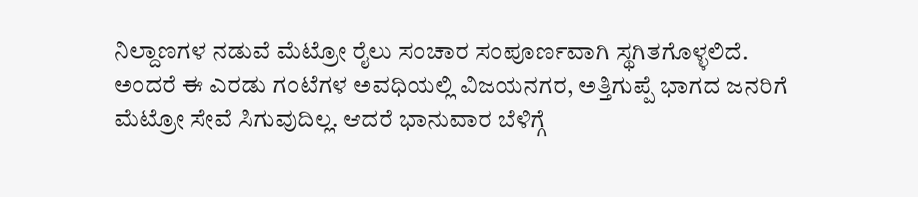ನಿಲ್ದಾಣಗಳ ನಡುವೆ ಮೆಟ್ರೋ ರೈಲು ಸಂಚಾರ ಸಂಪೂರ್ಣವಾಗಿ ಸ್ಥಗಿತಗೊಳ್ಳಲಿದೆ.
ಅಂದರೆ ಈ ಎರಡು ಗಂಟೆಗಳ ಅವಧಿಯಲ್ಲಿ ವಿಜಯನಗರ, ಅತ್ತಿಗುಪ್ಪೆ ಭಾಗದ ಜನರಿಗೆ ಮೆಟ್ರೋ ಸೇವೆ ಸಿಗುವುದಿಲ್ಲ. ಆದರೆ ಭಾನುವಾರ ಬೆಳಿಗ್ಗೆ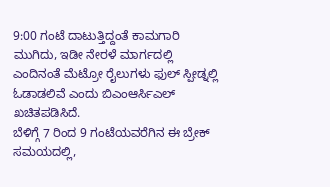9:00 ಗಂಟೆ ದಾಟುತ್ತಿದ್ದಂತೆ ಕಾಮಗಾರಿ ಮುಗಿದು, ಇಡೀ ನೇರಳೆ ಮಾರ್ಗದಲ್ಲಿ ಎಂದಿನಂತೆ ಮೆಟ್ರೋ ರೈಲುಗಳು ಫುಲ್ ಸ್ಪೀಡ್ನಲ್ಲಿ ಓಡಾಡಲಿವೆ ಎಂದು ಬಿಎಂಆರ್ಸಿಎಲ್ ಖಚಿತಪಡಿಸಿದೆ.
ಬೆಳಿಗ್ಗೆ 7 ರಿಂದ 9 ಗಂಟೆಯವರೆಗಿನ ಈ ಬ್ರೇಕ್ ಸಮಯದಲ್ಲಿ,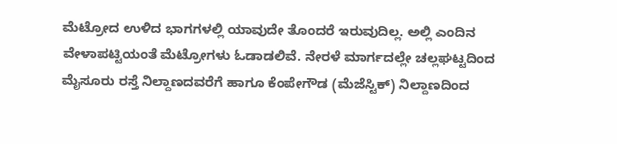ಮೆಟ್ರೋದ ಉಳಿದ ಭಾಗಗಳಲ್ಲಿ ಯಾವುದೇ ತೊಂದರೆ ಇರುವುದಿಲ್ಲ. ಅಲ್ಲಿ ಎಂದಿನ ವೇಳಾಪಟ್ಟಿಯಂತೆ ಮೆಟ್ರೋಗಳು ಓಡಾಡಲಿವೆ. ನೇರಳೆ ಮಾರ್ಗದಲ್ಲೇ ಚಲ್ಲಘಟ್ಟದಿಂದ ಮೈಸೂರು ರಸ್ತೆ ನಿಲ್ದಾಣದವರೆಗೆ ಹಾಗೂ ಕೆಂಪೇಗೌಡ (ಮೆಜೆಸ್ಟಿಕ್) ನಿಲ್ದಾಣದಿಂದ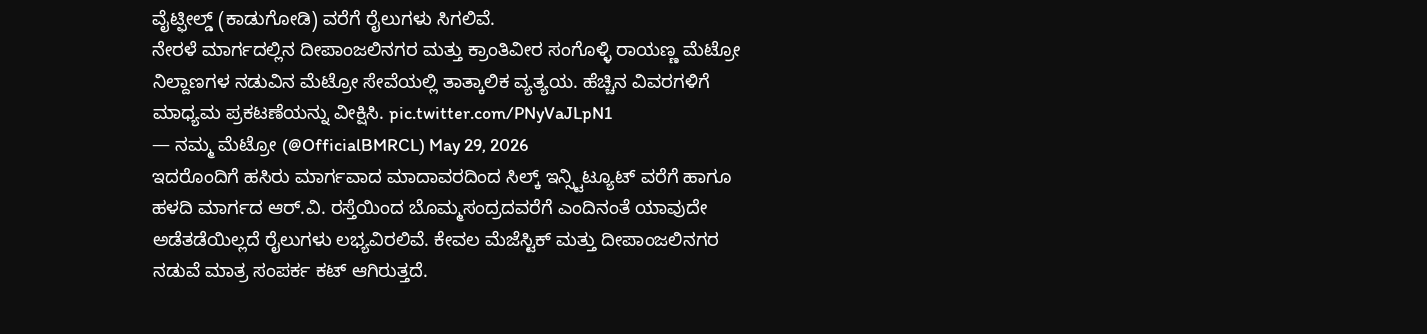ವೈಟ್ಫೀಲ್ಡ್ (ಕಾಡುಗೋಡಿ) ವರೆಗೆ ರೈಲುಗಳು ಸಿಗಲಿವೆ.
ನೇರಳೆ ಮಾರ್ಗದಲ್ಲಿನ ದೀಪಾಂಜಲಿನಗರ ಮತ್ತು ಕ್ರಾಂತಿವೀರ ಸಂಗೊಳ್ಳಿ ರಾಯಣ್ಣ ಮೆಟ್ರೋ ನಿಲ್ದಾಣಗಳ ನಡುವಿನ ಮೆಟ್ರೋ ಸೇವೆಯಲ್ಲಿ ತಾತ್ಕಾಲಿಕ ವ್ಯತ್ಯಯ. ಹೆಚ್ಚಿನ ವಿವರಗಳಿಗೆ ಮಾಧ್ಯಮ ಪ್ರಕಟಣೆಯನ್ನು ವೀಕ್ಷಿಸಿ. pic.twitter.com/PNyVaJLpN1
— ನಮ್ಮ ಮೆಟ್ರೋ (@OfficialBMRCL) May 29, 2026
ಇದರೊಂದಿಗೆ ಹಸಿರು ಮಾರ್ಗವಾದ ಮಾದಾವರದಿಂದ ಸಿಲ್ಕ್ ಇನ್ಸ್ಟಿಟ್ಯೂಟ್ ವರೆಗೆ ಹಾಗೂ ಹಳದಿ ಮಾರ್ಗದ ಆರ್.ವಿ. ರಸ್ತೆಯಿಂದ ಬೊಮ್ಮಸಂದ್ರದವರೆಗೆ ಎಂದಿನಂತೆ ಯಾವುದೇ ಅಡೆತಡೆಯಿಲ್ಲದೆ ರೈಲುಗಳು ಲಭ್ಯವಿರಲಿವೆ. ಕೇವಲ ಮೆಜೆಸ್ಟಿಕ್ ಮತ್ತು ದೀಪಾಂಜಲಿನಗರ ನಡುವೆ ಮಾತ್ರ ಸಂಪರ್ಕ ಕಟ್ ಆಗಿರುತ್ತದೆ.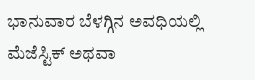ಭಾನುವಾರ ಬೆಳಗ್ಗಿನ ಅವಧಿಯಲ್ಲಿ ಮೆಜೆಸ್ಟಿಕ್ ಅಥವಾ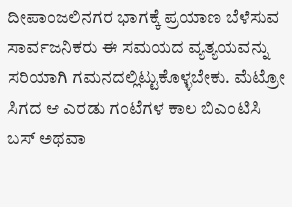ದೀಪಾಂಜಲಿನಗರ ಭಾಗಕ್ಕೆ ಪ್ರಯಾಣ ಬೆಳೆಸುವ ಸಾರ್ವಜನಿಕರು ಈ ಸಮಯದ ವ್ಯತ್ಯಯವನ್ನು ಸರಿಯಾಗಿ ಗಮನದಲ್ಲಿಟ್ಟುಕೊಳ್ಳಬೇಕು. ಮೆಟ್ರೋ ಸಿಗದ ಆ ಎರಡು ಗಂಟೆಗಳ ಕಾಲ ಬಿಎಂಟಿಸಿ ಬಸ್ ಅಥವಾ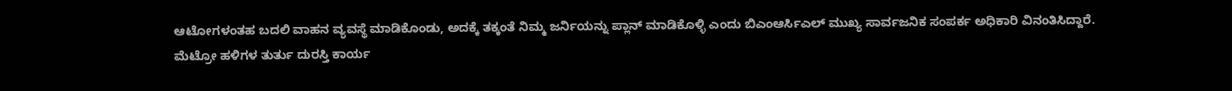ಆಟೋಗಳಂತಹ ಬದಲಿ ವಾಹನ ವ್ಯವಸ್ಥೆ ಮಾಡಿಕೊಂಡು, ಅದಕ್ಕೆ ತಕ್ಕಂತೆ ನಿಮ್ಮ ಜರ್ನಿಯನ್ನು ಪ್ಲಾನ್ ಮಾಡಿಕೊಳ್ಳಿ ಎಂದು ಬಿಎಂಆರ್ಸಿಎಲ್ ಮುಖ್ಯ ಸಾರ್ವಜನಿಕ ಸಂಪರ್ಕ ಅಧಿಕಾರಿ ವಿನಂತಿಸಿದ್ದಾರೆ.
ಮೆಟ್ರೋ ಹಳಿಗಳ ತುರ್ತು ದುರಸ್ತಿ ಕಾರ್ಯ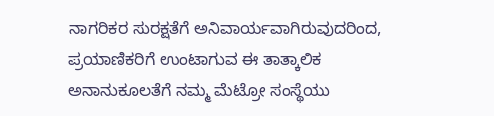ನಾಗರಿಕರ ಸುರಕ್ಷತೆಗೆ ಅನಿವಾರ್ಯವಾಗಿರುವುದರಿಂದ, ಪ್ರಯಾಣಿಕರಿಗೆ ಉಂಟಾಗುವ ಈ ತಾತ್ಕಾಲಿಕ ಅನಾನುಕೂಲತೆಗೆ ನಮ್ಮ ಮೆಟ್ರೋ ಸಂಸ್ಥೆಯು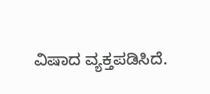ವಿಷಾದ ವ್ಯಕ್ತಪಡಿಸಿದೆ.